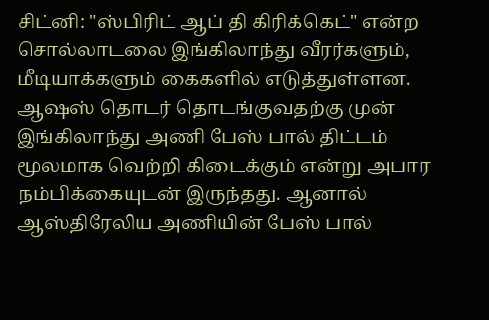சிட்னி: "ஸ்பிரிட் ஆப் தி கிரிக்கெட்" என்ற சொல்லாடலை இங்கிலாந்து வீரர்களும், மீடியாக்களும் கைகளில் எடுத்துள்ளன. ஆஷஸ் தொடர் தொடங்குவதற்கு முன் இங்கிலாந்து அணி பேஸ் பால் திட்டம் மூலமாக வெற்றி கிடைக்கும் என்று அபார நம்பிக்கையுடன் இருந்தது. ஆனால் ஆஸ்திரேலிய அணியின் பேஸ் பால்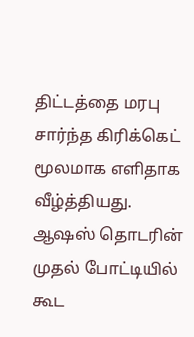திட்டத்தை மரபு சார்ந்த கிரிக்கெட் மூலமாக எளிதாக வீழ்த்தியது.
ஆஷஸ் தொடரின் முதல் போட்டியில் கூட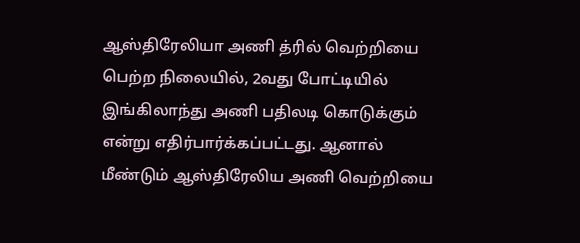ஆஸ்திரேலியா அணி த்ரில் வெற்றியை பெற்ற நிலையில், 2வது போட்டியில் இங்கிலாந்து அணி பதிலடி கொடுக்கும் என்று எதிர்பார்க்கப்பட்டது. ஆனால் மீண்டும் ஆஸ்திரேலிய அணி வெற்றியை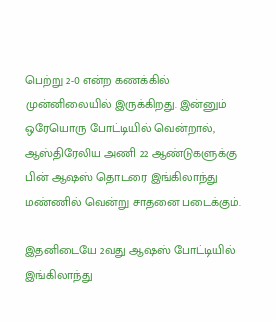பெற்று 2-0 என்ற கணக்கில் முன்னிலையில் இருக்கிறது. இன்னும் ஒரேயொரு போட்டியில் வென்றால், ஆஸ்திரேலிய அணி 22 ஆண்டுகளுக்கு பின் ஆஷஸ் தொடரை இங்கிலாந்து மண்ணில் வென்று சாதனை படைக்கும்.

இதனிடையே 2வது ஆஷஸ் போட்டியில் இங்கிலாந்து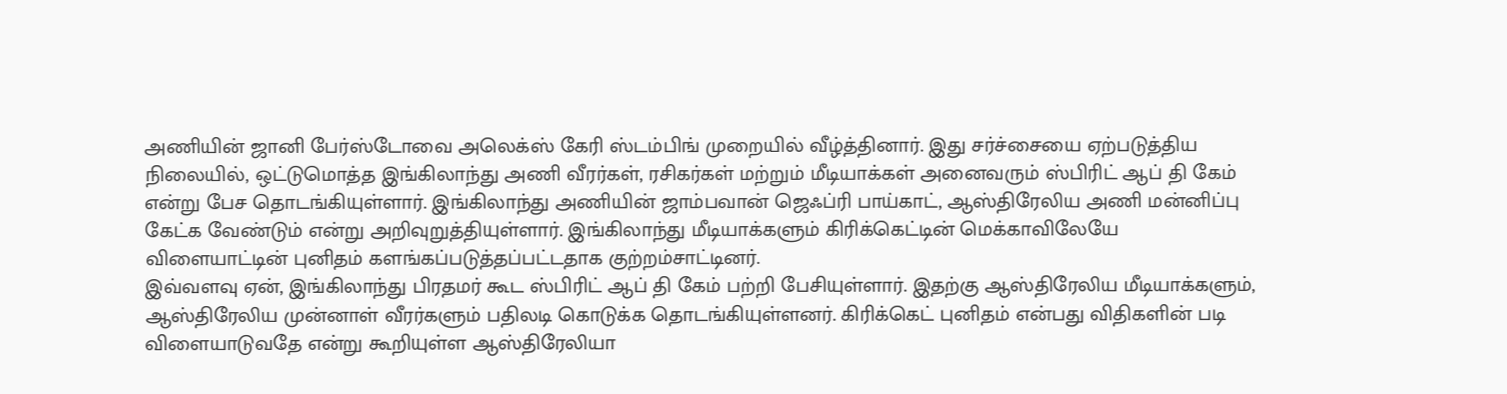அணியின் ஜானி பேர்ஸ்டோவை அலெக்ஸ் கேரி ஸ்டம்பிங் முறையில் வீழ்த்தினார். இது சர்ச்சையை ஏற்படுத்திய நிலையில், ஒட்டுமொத்த இங்கிலாந்து அணி வீரர்கள், ரசிகர்கள் மற்றும் மீடியாக்கள் அனைவரும் ஸ்பிரிட் ஆப் தி கேம் என்று பேச தொடங்கியுள்ளார். இங்கிலாந்து அணியின் ஜாம்பவான் ஜெஃப்ரி பாய்காட், ஆஸ்திரேலிய அணி மன்னிப்பு கேட்க வேண்டும் என்று அறிவுறுத்தியுள்ளார். இங்கிலாந்து மீடியாக்களும் கிரிக்கெட்டின் மெக்காவிலேயே விளையாட்டின் புனிதம் களங்கப்படுத்தப்பட்டதாக குற்றம்சாட்டினர்.
இவ்வளவு ஏன், இங்கிலாந்து பிரதமர் கூட ஸ்பிரிட் ஆப் தி கேம் பற்றி பேசியுள்ளார். இதற்கு ஆஸ்திரேலிய மீடியாக்களும், ஆஸ்திரேலிய முன்னாள் வீரர்களும் பதிலடி கொடுக்க தொடங்கியுள்ளனர். கிரிக்கெட் புனிதம் என்பது விதிகளின் படி விளையாடுவதே என்று கூறியுள்ள ஆஸ்திரேலியா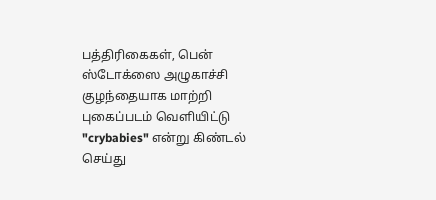பத்திரிகைகள், பென் ஸ்டோக்ஸை அழுகாச்சி குழந்தையாக மாற்றி புகைப்படம் வெளியிட்டு "crybabies" என்று கிண்டல் செய்து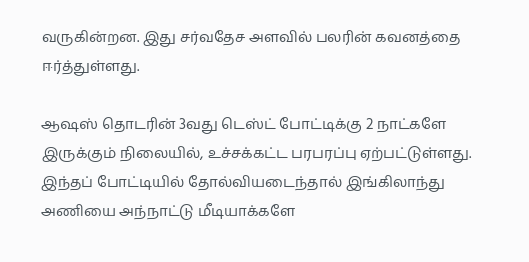வருகின்றன. இது சர்வதேச அளவில் பலரின் கவனத்தை ஈர்த்துள்ளது.

ஆஷஸ் தொடரின் 3வது டெஸ்ட் போட்டிக்கு 2 நாட்களே இருக்கும் நிலையில், உச்சக்கட்ட பரபரப்பு ஏற்பட்டுள்ளது. இந்தப் போட்டியில் தோல்வியடைந்தால் இங்கிலாந்து அணியை அந்நாட்டு மீடியாக்களே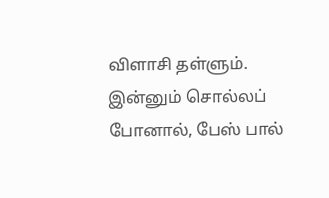விளாசி தள்ளும். இன்னும் சொல்லப் போனால், பேஸ் பால்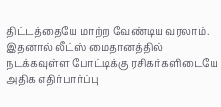திட்டத்தையே மாற்ற வேண்டிய வரலாம். இதனால் லீட்ஸ் மைதானத்தில் நடக்கவுள்ள போட்டிக்கு ரசிகர்களிடையே அதிக எதிர்பார்ப்பு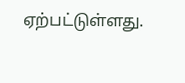ஏற்பட்டுள்ளது.